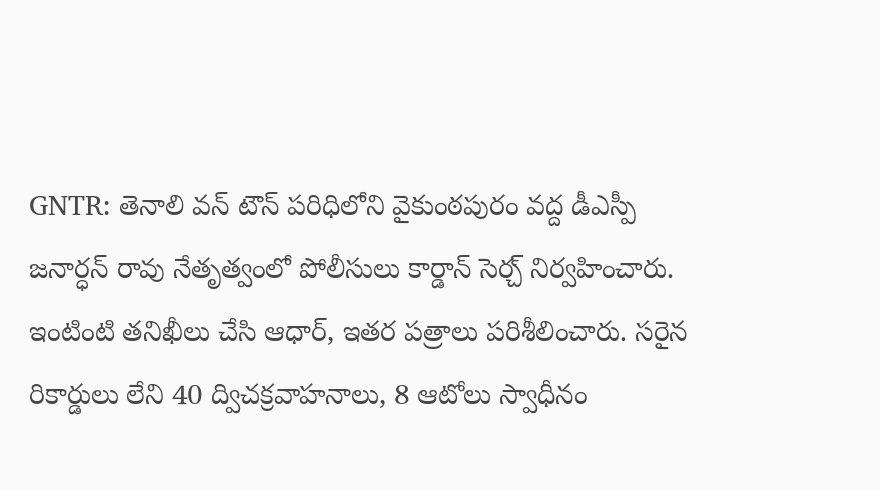GNTR: తెనాలి వన్ టౌన్ పరిధిలోని వైకుంఠపురం వద్ద డీఎస్పీ జనార్ధన్ రావు నేతృత్వంలో పోలీసులు కార్డాన్ సెర్చ్ నిర్వహించారు. ఇంటింటి తనిఖీలు చేసి ఆధార్, ఇతర పత్రాలు పరిశీలించారు. సరైన రికార్డులు లేని 40 ద్విచక్రవాహనాలు, 8 ఆటోలు స్వాధీనం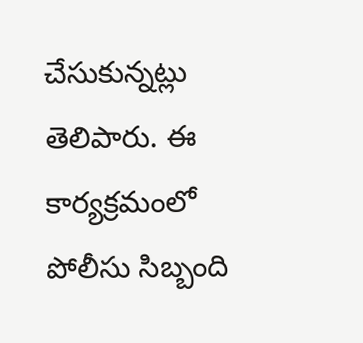చేసుకున్నట్లు తెలిపారు. ఈ కార్యక్రమంలో పోలీసు సిబ్బంది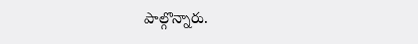పాల్గొన్నారు.